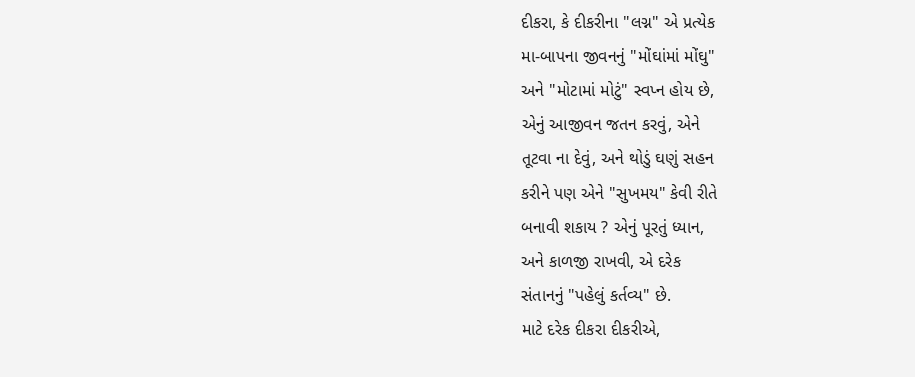દીકરા, કે દીકરીના "લગ્ન" એ પ્રત્યેક
મા-બાપના જીવનનું "મોંઘાંમાં મોંઘુ"
અને "મોટામાં મોટું" સ્વપ્ન હોય છે,
એનું આજીવન જતન કરવું, એને
તૂટવા ના દેવું, અને થોડું ઘણું સહન
કરીને પણ એને "સુખમય" કેવી રીતે
બનાવી શકાય ? એનું પૂરતું ધ્યાન,
અને કાળજી રાખવી, એ દરેક
સંતાનનું "પહેલું કર્તવ્ય" છે.
માટે દરેક દીકરા દીકરીએ,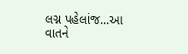લગ્ન પહેલાંજ...આ વાતને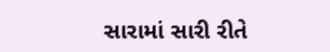સારામાં સારી રીતે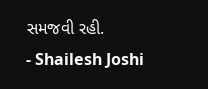સમજવી રહી.
- Shailesh Joshi